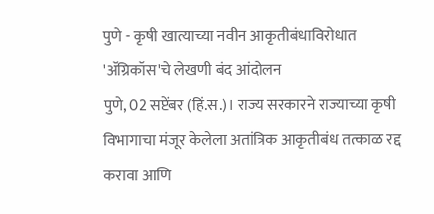पुणे - कृषी खात्याच्या नवीन आकृतीबंधाविरोधात 'ॲग्रिकॉस'चे लेखणी बंद आंदोलन
पुणे, 02 सप्टेंबर (हिं.स.)। राज्य सरकारने राज्याच्या कृषी विभागाचा मंजूर केलेला अतांत्रिक आकृतीबंध तत्काळ रद्द करावा आणि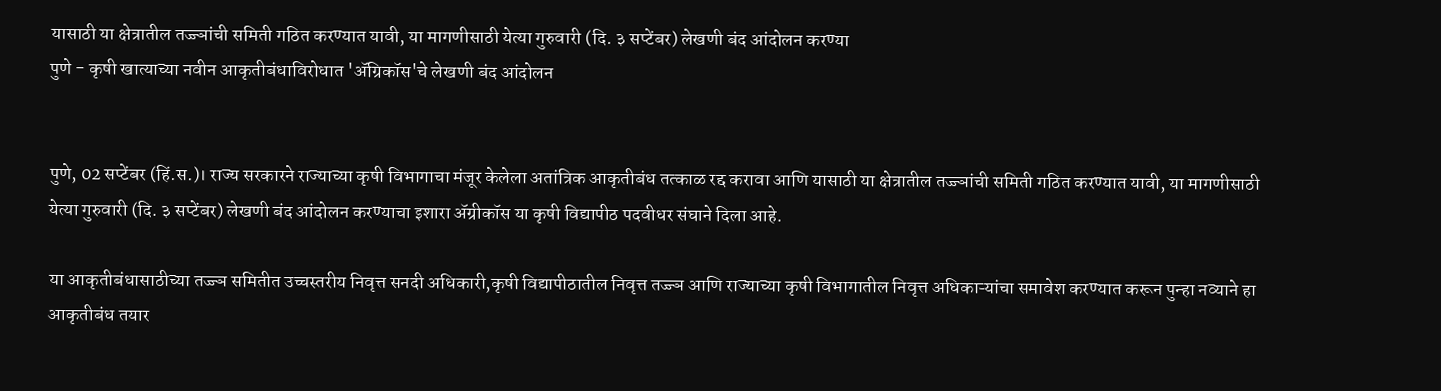यासाठी या क्षेत्रातील तज्ज्ञांची समिती गठित करण्यात यावी, या मागणीसाठी येत्या गुरुवारी (दि. ३ सप्टेंबर) लेखणी बंद आंदोलन करण्या
पुणे - कृषी खात्याच्या नवीन आकृतीबंधाविरोधात 'ॲग्रिकॉस'चे लेखणी बंद आंदोलन


पुणे, 02 सप्टेंबर (हिं.स.)। राज्य सरकारने राज्याच्या कृषी विभागाचा मंजूर केलेला अतांत्रिक आकृतीबंध तत्काळ रद्द करावा आणि यासाठी या क्षेत्रातील तज्ज्ञांची समिती गठित करण्यात यावी, या मागणीसाठी येत्या गुरुवारी (दि. ३ सप्टेंबर) लेखणी बंद आंदोलन करण्याचा इशारा ॲग्रीकॉस या कृषी विद्यापीठ पदवीधर संघाने दिला आहे.

या आकृतीबंधासाठीच्या तज्ज्ञ समितीत उच्चस्तरीय निवृत्त सनदी अधिकारी,कृषी विद्यापीठातील निवृत्त तज्ज्ञ आणि राज्याच्या कृषी विभागातील निवृत्त अधिकाऱ्यांचा समावेश करण्यात करून पुन्हा नव्याने हा आकृतीबंध तयार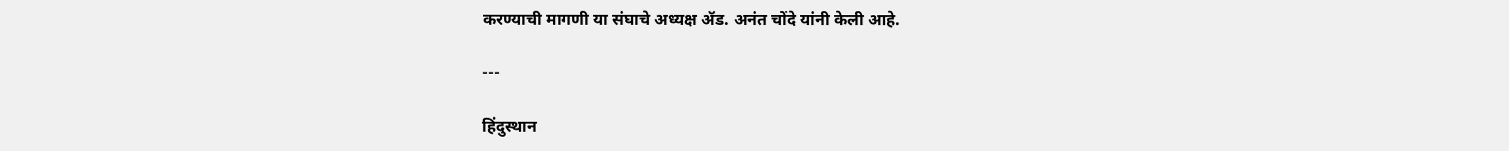करण्याची मागणी या संघाचे अध्यक्ष ॲड. अनंत चोंदे यांनी केली आहे.

---

हिंदुस्थान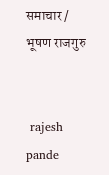समाचार / भूषण राजगुरु


 rajesh pande